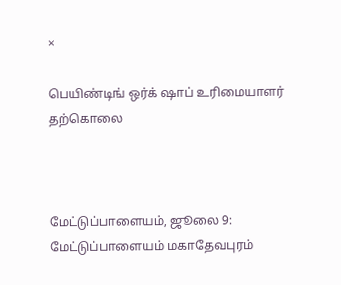×

பெயிண்டிங் ஒர்க் ஷாப் உரிமையாளர் தற்கொலை



மேட்டுப்பாளையம், ஜூலை 9: மேட்டுப்பாளையம் மகாதேவபுரம்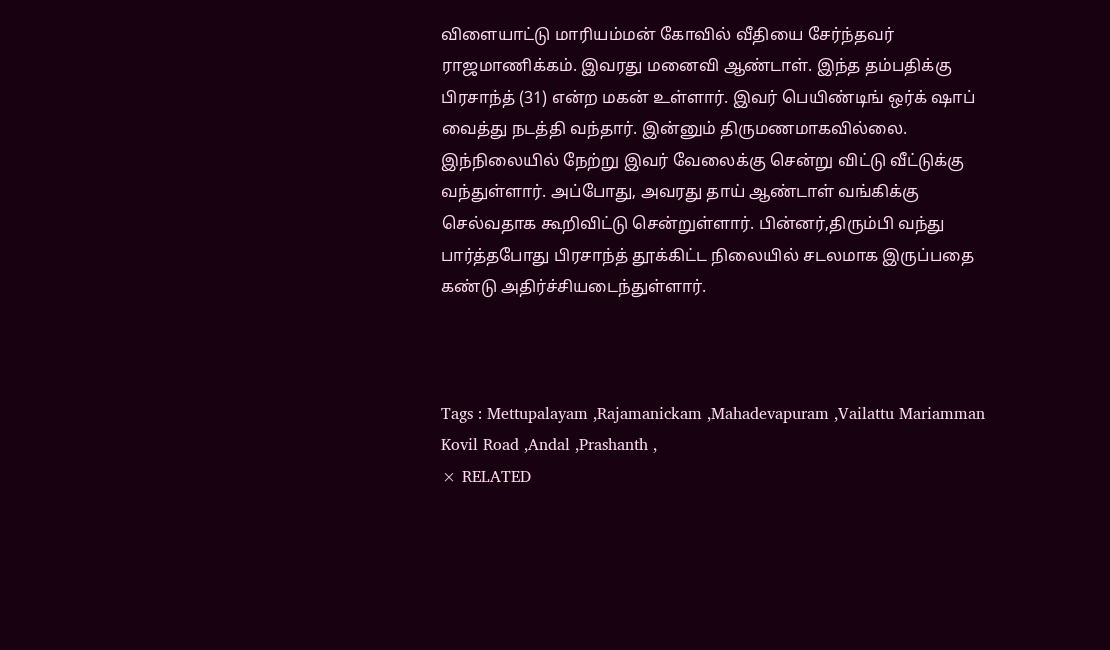விளையாட்டு மாரியம்மன் கோவில் வீதியை சேர்ந்தவர் ராஜமாணிக்கம். இவரது மனைவி ஆண்டாள். இந்த தம்பதிக்கு பிரசாந்த் (31) என்ற மகன் உள்ளார். இவர் பெயிண்டிங் ஒர்க் ஷாப் வைத்து நடத்தி வந்தார். இன்னும் திருமணமாகவில்லை. இந்நிலையில் நேற்று இவர் வேலைக்கு சென்று விட்டு வீட்டுக்கு வந்துள்ளார். அப்போது, அவரது தாய் ஆண்டாள் வங்கிக்கு செல்வதாக கூறிவிட்டு சென்றுள்ளார். பின்னர்,திரும்பி வந்து பார்த்தபோது பிரசாந்த் தூக்கிட்ட நிலையில் சடலமாக இருப்பதை கண்டு அதிர்ச்சியடைந்துள்ளார்.



Tags : Mettupalayam ,Rajamanickam ,Mahadevapuram ,Vailattu Mariamman Kovil Road ,Andal ,Prashanth ,
× RELATED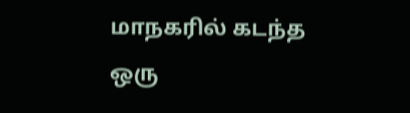மாநகரில் கடந்த ஒரு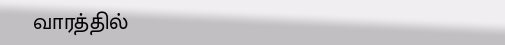வாரத்தில்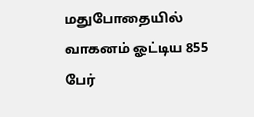மதுபோதையில் வாகனம் ஓட்டிய 855 பேர்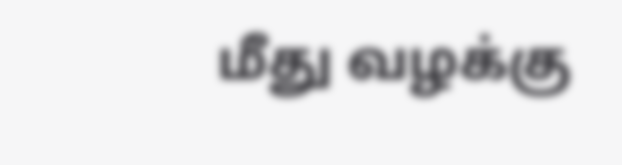மீது வழக்கு